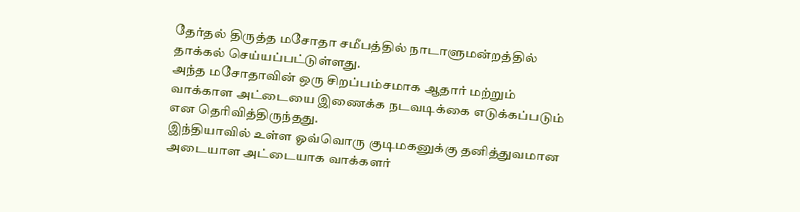தேர்தல் திருத்த மசோதா சமீபத்தில் நாடாளுமன்றத்தில் தாக்கல் செய்யப்பட்டுள்ளது.
அந்த மசோதாவின் ஒரு சிறப்பம்சமாக ஆதார் மற்றும் வாக்காள அட்டையை இணைக்க நடவடிக்கை எடுக்கப்படும் என தெரிவித்திருந்தது.
இந்தியாவில் உள்ள ஓவ்வொரு குடிமகனுக்கு தனித்துவமான அடையாள அட்டையாக வாக்களர்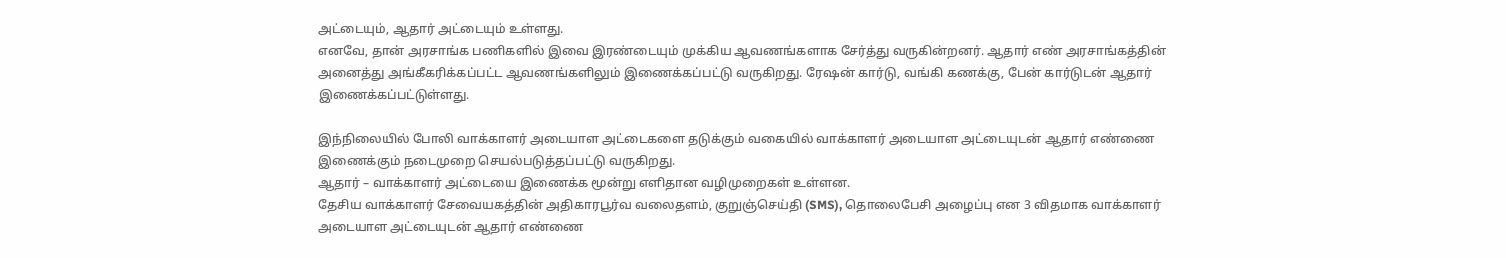அட்டையும், ஆதார் அட்டையும் உள்ளது.
எனவே, தான் அரசாங்க பணிகளில் இவை இரண்டையும் முக்கிய ஆவணங்களாக சேர்த்து வருகின்றனர். ஆதார் எண் அரசாங்கத்தின் அனைத்து அங்கீகரிக்கப்பட்ட ஆவணங்களிலும் இணைக்கப்பட்டு வருகிறது. ரேஷன் கார்டு, வங்கி கணக்கு, பேன் கார்டுடன் ஆதார் இணைக்கப்பட்டுள்ளது.

இந்நிலையில் போலி வாக்காளர் அடையாள அட்டைகளை தடுக்கும் வகையில் வாக்காளர் அடையாள அட்டையுடன் ஆதார் எண்ணை இணைக்கும் நடைமுறை செயல்படுத்தப்பட்டு வருகிறது.
ஆதார் – வாக்காளர் அட்டையை இணைக்க மூன்று எளிதான வழிமுறைகள் உள்ளன.
தேசிய வாக்காளர் சேவையகத்தின் அதிகாரபூர்வ வலைதளம், குறுஞ்செய்தி (SMS), தொலைபேசி அழைப்பு என 3 விதமாக வாக்காளர் அடையாள அட்டையுடன் ஆதார் எண்ணை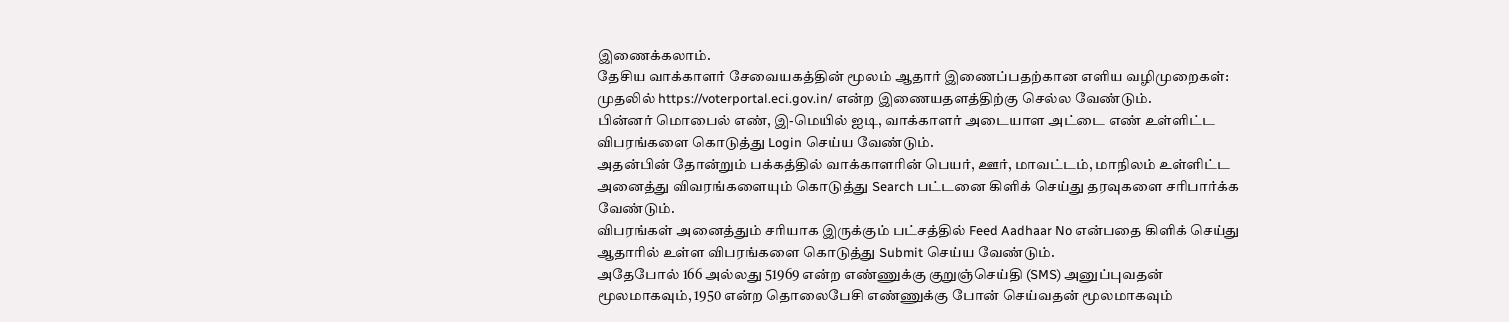இணைக்கலாம்.
தேசிய வாக்காளர் சேவையகத்தின் மூலம் ஆதார் இணைப்பதற்கான எளிய வழிமுறைகள்:
முதலில் https://voterportal.eci.gov.in/ என்ற இணையதளத்திற்கு செல்ல வேண்டும்.
பின்னர் மொபைல் எண், இ-மெயில் ஐடி, வாக்காளர் அடையாள அட்டை எண் உள்ளிட்ட விபரங்களை கொடுத்து Login செய்ய வேண்டும்.
அதன்பின் தோன்றும் பக்கத்தில் வாக்காளரின் பெயர், ஊர், மாவட்டம், மாநிலம் உள்ளிட்ட அனைத்து விவரங்களையும் கொடுத்து Search பட்டனை கிளிக் செய்து தரவுகளை சரிபார்க்க வேண்டும்.
விபரங்கள் அனைத்தும் சரியாக இருக்கும் பட்சத்தில் Feed Aadhaar No என்பதை கிளிக் செய்து ஆதாரில் உள்ள விபரங்களை கொடுத்து Submit செய்ய வேண்டும்.
அதேபோல் 166 அல்லது 51969 என்ற எண்ணுக்கு குறுஞ்செய்தி (SMS) அனுப்புவதன் மூலமாகவும், 1950 என்ற தொலைபேசி எண்ணுக்கு போன் செய்வதன் மூலமாகவும்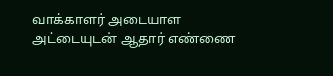வாக்காளர் அடையாள அட்டையுடன் ஆதார் எண்ணை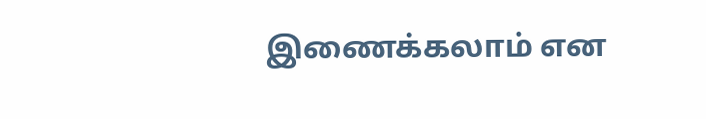இணைக்கலாம் என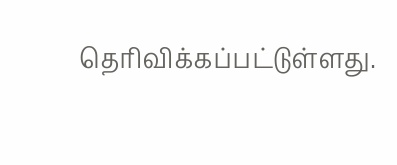தெரிவிக்கப்பட்டுள்ளது.